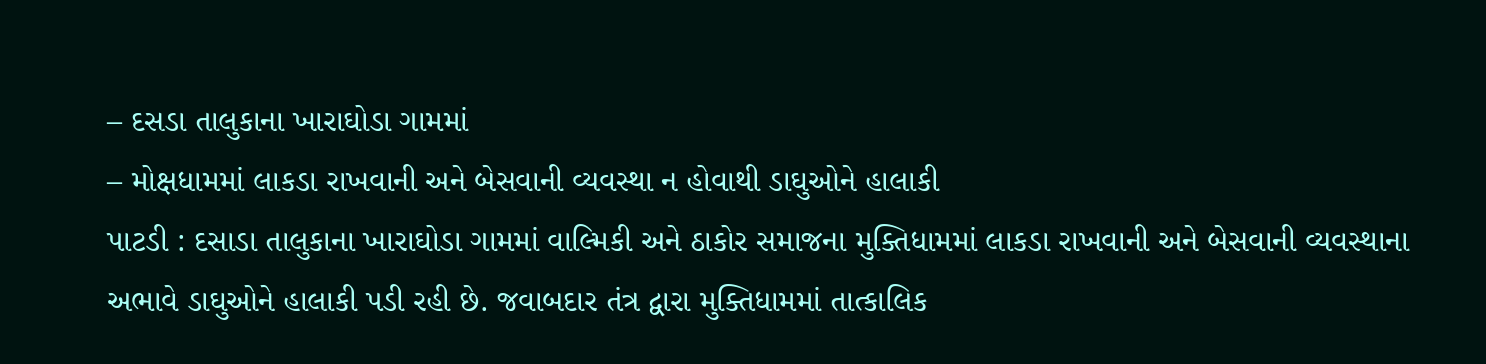– દસડા તાલુકાના ખારાઘોડા ગામમાં
– મોક્ષધામમાં લાકડા રાખવાની અને બેસવાની વ્યવસ્થા ન હોવાથી ડાઘુઓને હાલાકી
પાટડી : દસાડા તાલુકાના ખારાઘોડા ગામમાં વાલ્મિકી અને ઠાકોર સમાજના મુક્તિધામમાં લાકડા રાખવાની અને બેસવાની વ્યવસ્થાના અભાવે ડાઘુઓને હાલાકી પડી રહી છે. જવાબદાર તંત્ર દ્વારા મુક્તિધામમાં તાત્કાલિક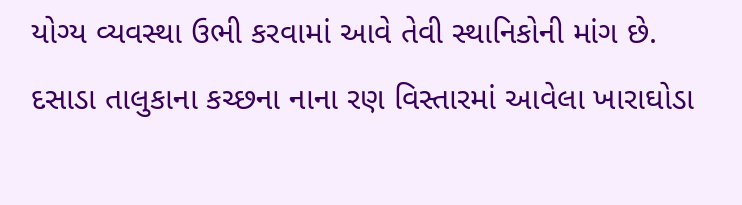યોગ્ય વ્યવસ્થા ઉભી કરવામાં આવે તેવી સ્થાનિકોની માંગ છે.
દસાડા તાલુકાના કચ્છના નાના રણ વિસ્તારમાં આવેલા ખારાઘોડા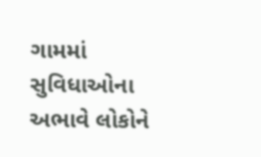ગામમાં સુવિધાઓના અભાવે લોકોને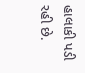હાલાકી પડી રહી છે.